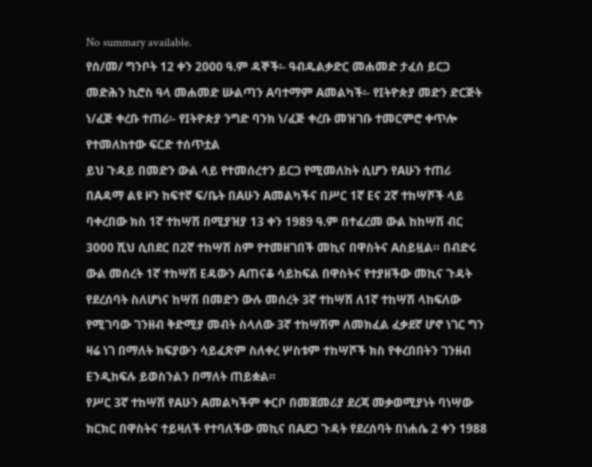No summary available.
የሰ/መ/ ግንቦት 12 ቀን 2000 ዓ.ም ዳኞች፡- ዓብዱልቃድር መሐመድ ታፈሰ ይርጋ መድሕን ኪሮስ ዓላ መሐመድ ሡልጣን Aባተማም Aመልካች፡- የIትዮጵያ መድን ድርጅት ነ/ፈጅ ቀረቡ ተጠሪ፡- የIትዮጵያ ንግድ ባንክ ነ/ፈጅ ቀረቡ መዝገቡ ተመርምሮ ቀጥሎ የተመለከተው ፍርድ ተሰጥቷል
ይህ ጉዳይ በመድን ውል ላይ የተመሰረተን ይርጋ የሚመለከት ሲሆን የAሁን ተጠሪ በAዳማ ልዩ ዞን ከፍተኛ ፍ/ቤት በAሁን Aመልካችና በሥር 1ኛ Eና 2ኛ ተከሣሾች ላይ ባቀረበው ክስ 1ኛ ተከሣሽ በሚያዝያ 13 ቀን 1989 ዓ.ም በተፈረመ ውል ከከሣሽ ብር 3000 ሺህ ሲበደር በ2ኛ ተከሣሽ ስም የተመዘገበች መኪና በዋስትና Aስይዟል። በብድሩ ውል መሰረት 1ኛ ተከሣሽ Eዳውን Aጠናቆ ሳይከፍል በዋስትና የተያዘችው መኪና ጉዳት የደረሰባት ስለሆነና ከሣሽ በመድን ውሉ መሰረት 3ኛ ተከሣሽ ለ1ኛ ተከሣሽ ላከፍለው የሚገባው ገንዘብ ቅድሚያ መብት ስላለው 3ኛ ተከሣሽም ለመክፈል ፈቃደኛ ሆኖ ነገር ግን ዛሬ ነገ በማለት ክፍያውን ሳይፈጽም ስለቀረ ሦስቱም ተከሣሾች ክስ የቀረበበትን ገንዘብ Eንዲከፍሉ ይወስንልን በማለት ጠይቋል።
የሥር 3ኛ ተከሣሽ የAሁን Aመልካችም ቀርቦ በመጀመሪያ ደረጃ መቃወሚያነት ባነሣው ክርክር በዋስትና ተይዛለች የተባለችው መኪና በAደጋ ጉዳት የደረሰባት በነሐሴ 2 ቀን 1988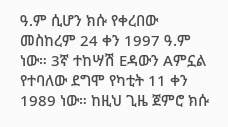ዓ.ም ሲሆን ክሱ የቀረበው መስከረም 24 ቀን 1997 ዓ.ም ነው። 3ኛ ተከሣሽ Eዳውን Aምኗል የተባለው ደግሞ የካቲት 11 ቀን 1989 ነው። ከዚህ ጊዜ ጀምሮ ክሱ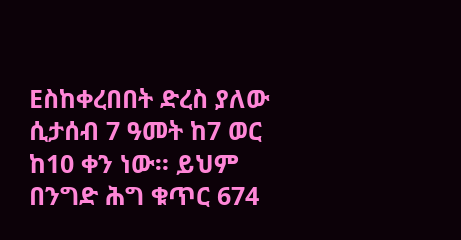Eስከቀረበበት ድረስ ያለው ሲታሰብ 7 ዓመት ከ7 ወር ከ10 ቀን ነው። ይህም በንግድ ሕግ ቁጥር 674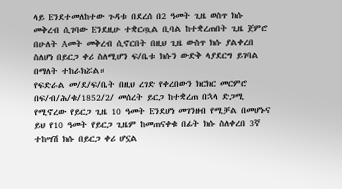ላይ Eንደተመለከተው ጉዳቱ በደረሰ በ2 ዓመት ጊዜ ወስጥ ክሱ መቅረብ ሲገባው Eንደዚሁ ተቋርጧል ቢባል ከተቋረጠበት ጊዜ ጀምሮ በሁለት Aመት መቅረብ ሲኖርበት በዚህ ጊዜ ውስጥ ክሱ ያልቀረበ ስለሆነ በይርጋ ቀሪ ስለሚሆን ፍ/ቤቱ ክሱን ውድቅ ላያደርግ ይገባል በማለት ተከራክሯል።
የፍድራል መ/ደ/ፍ/ቤት በዚህ ረገድ የቀረበውን ክርክር መርምሮ በፍ/ብ/ሕ/ቁ/1852/2/ መሰረት ይርጋ ከተቋረጠ በኋላ ድጋሚ የሚኖረው የይርጋ ጊዜ 10 ዓመት Eንደሆነ መገንዘብ የሚቻል በመሆኑና ይህ የ10 ዓመት የይርጋ ጊዜም ከመጠናቀቁ በፊት ክሱ ስለቀረበ 3ኛ ተከሣሽ ክሱ በይርጋ ቀሪ ሆኗል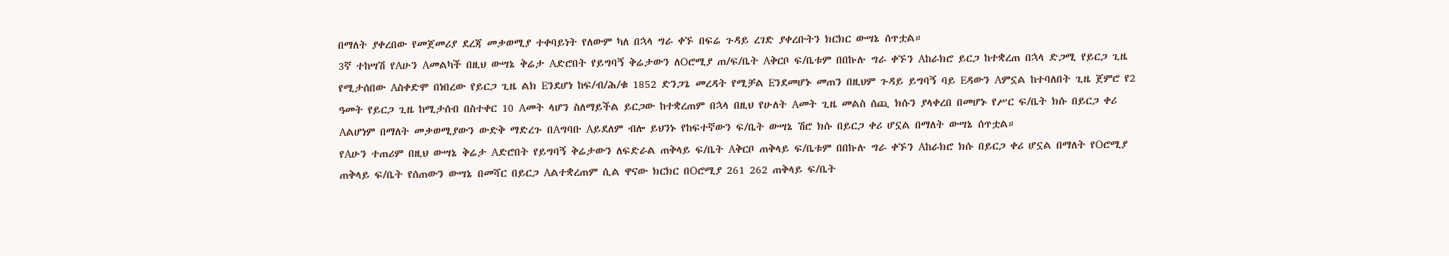በማለት ያቀረበው የመጀመሪያ ደረጃ መቃወሚያ ተቀባይነት የለውም ካለ በኋላ ግራ ቀኙ በፍሬ ጉዳይ ረገድ ያቀረቡትን ክርክር ውሣኔ ሰጥቷል።
3ኛ ተከሣሽ የAሁን Aመልካች በዚህ ውሣኔ ቅሬታ Aድሮበት የይግባኝ ቅሬታውን ለOሮሚያ ጠ/ፍ/ቤት Aቅርቦ ፍ/ቤቱም በበኩሉ ግራ ቀኙን Aከራክሮ ይርጋ ከተቋረጠ በኋላ ድጋሚ የይርጋ ጊዜ የሚታሰበው Aስቀድሞ በነበረው የይርጋ ጊዜ ልክ Eንደሆነ ከፍ/ብ/ሕ/ቁ 1852 ድንጋጌ መረዳት የሚቻል Eንደመሆኑ መጠን በዚህም ጉዳይ ይግባኝ ባይ Eዳውን Aምኗል ከተባለበት ጊዜ ጀምሮ የ2 ዓመት የይርጋ ጊዜ ከሚታሰብ በስተቀር 10 Aመት ላሆን ስለማይችል ይርጋው ከተቋረጠም በኋላ በዚህ የሁለት Aመት ጊዜ መልስ ሰጪ ክሱን ያላቀረበ በመሆኑ የሥር ፍ/ቤት ክሱ በይርጋ ቀሪ Aልሆነም በማለት መቃወሚያውን ውድቅ ማድረጉ በAግባቡ Aይደለም ብሎ ይህንኑ የከፍተኛውን ፍ/ቤት ውሣኔ ሽሮ ክሱ በይርጋ ቀሪ ሆኗል በማለት ውሣኔ ሰጥቷል።
የAሁን ተጠሪም በዚህ ውሣኔ ቅሬታ Aድሮበት የይግባኝ ቅሬታውን ለፍድራል ጠቅላይ ፍ/ቤት Aቅርቦ ጠቅላይ ፍ/ቤቱም በበኩሉ ግራ ቀኙን Aከራክሮ ክሱ በይርጋ ቀሪ ሆኗል በማለት የOሮሚያ ጠቅላይ ፍ/ቤት የሰጠውን ውሣኔ በመሻር በይርጋ Aልተቋረጠም ሲል ዋናው ክርክር በOሮሚያ 261 262 ጠቅላይ ፍ/ቤት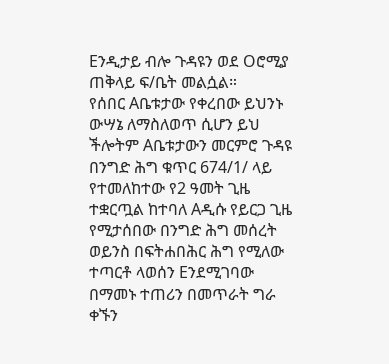Eንዲታይ ብሎ ጉዳዩን ወደ Oሮሚያ ጠቅላይ ፍ/ቤት መልሷል።
የሰበር Aቤቱታው የቀረበው ይህንኑ ውሣኔ ለማስለወጥ ሲሆን ይህ ችሎትም Aቤቱታውን መርምሮ ጉዳዩ በንግድ ሕግ ቁጥር 674/1/ ላይ የተመለከተው የ2 ዓመት ጊዜ ተቋርጧል ከተባለ Aዲሱ የይርጋ ጊዜ የሚታሰበው በንግድ ሕግ መሰረት ወይንስ በፍትሐበሕር ሕግ የሚለው ተጣርቶ ላወሰን Eንደሚገባው በማመኑ ተጠሪን በመጥራት ግራ ቀኙን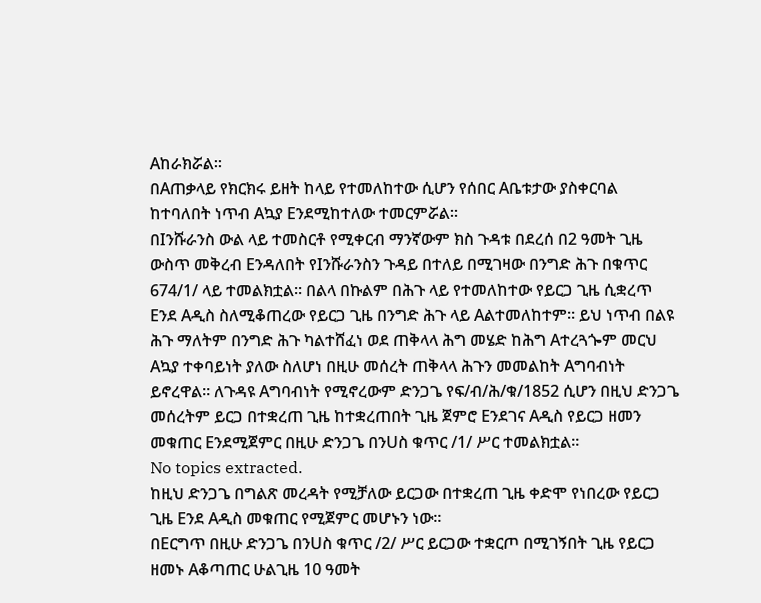Aከራክሯል።
በAጠቃላይ የክርክሩ ይዘት ከላይ የተመለከተው ሲሆን የሰበር Aቤቱታው ያስቀርባል ከተባለበት ነጥብ Aኳያ Eንደሚከተለው ተመርምሯል።
በIንሹራንስ ውል ላይ ተመስርቶ የሚቀርብ ማንኛውም ክስ ጉዳቱ በደረሰ በ2 ዓመት ጊዜ ውስጥ መቅረብ Eንዳለበት የIንሹራንስን ጉዳይ በተለይ በሚገዛው በንግድ ሕጉ በቁጥር 674/1/ ላይ ተመልክቷል። በልላ በኩልም በሕጉ ላይ የተመለከተው የይርጋ ጊዜ ሲቋረጥ Eንደ Aዲስ ስለሚቆጠረው የይርጋ ጊዜ በንግድ ሕጉ ላይ Aልተመለከተም። ይህ ነጥብ በልዩ ሕጉ ማለትም በንግድ ሕጉ ካልተሸፈነ ወደ ጠቅላላ ሕግ መሄድ ከሕግ Aተረጓጐም መርህ Aኳያ ተቀባይነት ያለው ስለሆነ በዚሁ መሰረት ጠቅላላ ሕጉን መመልከት Aግባብነት ይኖረዋል። ለጉዳዩ Aግባብነት የሚኖረውም ድንጋጌ የፍ/ብ/ሕ/ቁ/1852 ሲሆን በዚህ ድንጋጌ መሰረትም ይርጋ በተቋረጠ ጊዜ ከተቋረጠበት ጊዜ ጀምሮ Eንደገና Aዲስ የይርጋ ዘመን መቁጠር Eንደሚጀምር በዚሁ ድንጋጌ በንUስ ቁጥር /1/ ሥር ተመልክቷል።
No topics extracted.
ከዚህ ድንጋጌ በግልጽ መረዳት የሚቻለው ይርጋው በተቋረጠ ጊዜ ቀድሞ የነበረው የይርጋ ጊዜ Eንደ Aዲስ መቁጠር የሚጀምር መሆኑን ነው።
በEርግጥ በዚሁ ድንጋጌ በንUስ ቁጥር /2/ ሥር ይርጋው ተቋርጦ በሚገኝበት ጊዜ የይርጋ ዘመኑ Aቆጣጠር ሁልጊዜ 10 ዓመት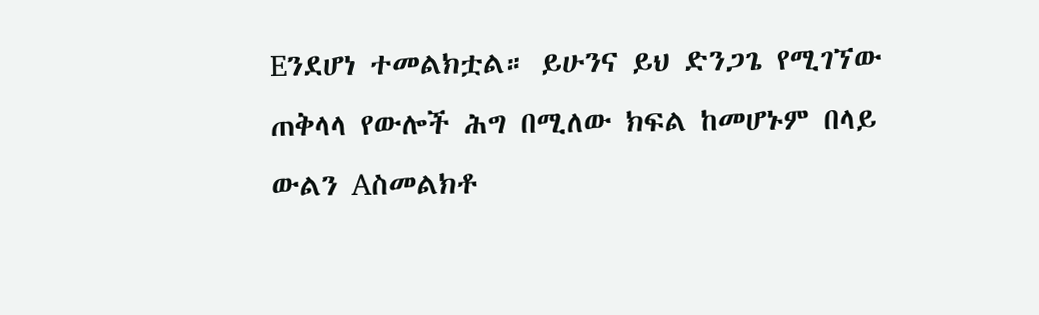Eንደሆነ ተመልክቷል። ይሁንና ይህ ድንጋጌ የሚገኘው ጠቅላላ የውሎች ሕግ በሚለው ክፍል ከመሆኑም በላይ ውልን Aስመልክቶ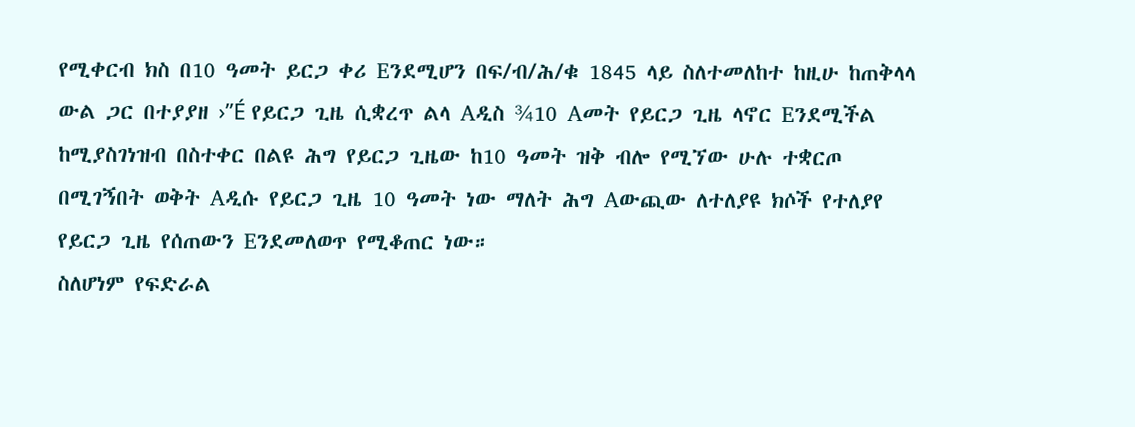የሚቀርብ ክስ በ10 ዓመት ይርጋ ቀሪ Eንደሚሆን በፍ/ብ/ሕ/ቁ 1845 ላይ ስለተመለከተ ከዚሁ ከጠቅላላ ውል ጋር በተያያዘ ›”É የይርጋ ጊዜ ሲቋረጥ ልላ Aዲስ ¾10 Aመት የይርጋ ጊዜ ላኖር Eንደሚችል ከሚያስገነዝብ በስተቀር በልዩ ሕግ የይርጋ ጊዜው ከ10 ዓመት ዝቅ ብሎ የሚኘው ሁሉ ተቋርጦ በሚገኝበት ወቅት Aዲሱ የይርጋ ጊዜ 10 ዓመት ነው ማለት ሕግ Aውጪው ለተለያዩ ክሶች የተለያየ የይርጋ ጊዜ የሰጠውን Eንደመለወጥ የሚቆጠር ነው።
ስለሆነም የፍድራል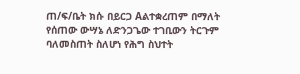ጠ/ፍ/ቤት ክሱ በይርጋ Aልተቋረጠም በማለት የሰጠው ውሣኔ ለድንጋጌው ተገቢውን ትርጉም ባለመስጠት ስለሆነ የሕግ ስህተት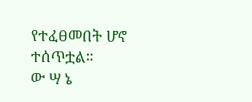የተፈፀመበት ሆኖ ተሰጥቷል።
ው ሣ ኔ